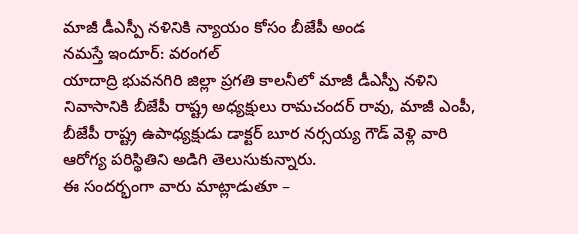మాజీ డీఎస్పీ నళినికి న్యాయం కోసం బీజేపీ అండ
నమస్తే ఇందూర్: వరంగల్
యాదాద్రి భువనగిరి జిల్లా ప్రగతి కాలనీలో మాజీ డీఎస్పీ నళిని నివాసానికి బీజేపీ రాష్ట్ర అధ్యక్షులు రామచందర్ రావు, మాజీ ఎంపీ, బీజేపీ రాష్ట్ర ఉపాధ్యక్షుడు డాక్టర్ బూర నర్సయ్య గౌడ్ వెళ్లి వారి ఆరోగ్య పరిస్థితిని అడిగి తెలుసుకున్నారు.
ఈ సందర్భంగా వారు మాట్లాడుతూ –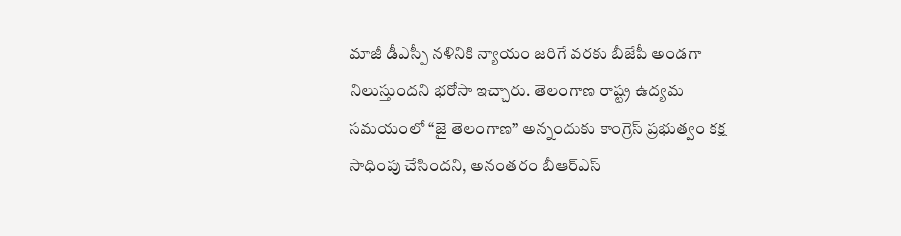మాజీ డీఎస్పీ నళినికి న్యాయం జరిగే వరకు బీజేపీ అండగా నిలుస్తుందని భరోసా ఇచ్చారు. తెలంగాణ రాష్ట్ర ఉద్యమ సమయంలో “జై తెలంగాణ” అన్నందుకు కాంగ్రెస్ ప్రభుత్వం కక్ష సాధింపు చేసిందని, అనంతరం బీఆర్ఎస్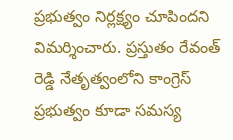ప్రభుత్వం నిర్లక్ష్యం చూపిందని విమర్శించారు. ప్రస్తుతం రేవంత్ రెడ్డి నేతృత్వంలోని కాంగ్రెస్ ప్రభుత్వం కూడా సమస్య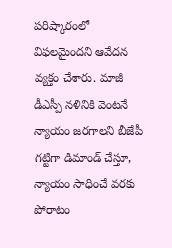పరిష్కారంలో విఫలమైందని ఆవేదన వ్యక్తం చేశారు. మాజీ డీఎస్పీ నళినికి వెంటనే న్యాయం జరగాలని బీజేపీ గట్టిగా డిమాండ్ చేస్తూ, న్యాయం సాధించే వరకు పోరాటం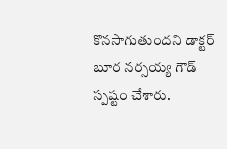కొనసాగుతుందని డాక్టర్ బూర నర్సయ్య గౌడ్ స్పష్టం చేశారు.